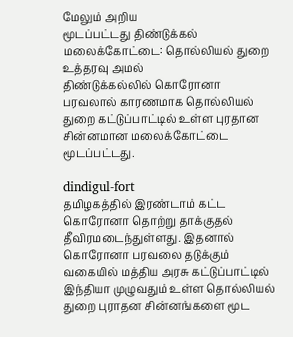மேலும் அறிய
மூடப்பட்டது திண்டுக்கல் மலைக்கோட்டை: தொல்லியல் துறை உத்தரவு அமல்
திண்டுக்கல்லில் கொரோனா பரவலால் காரணமாக தொல்லியல் துறை கட்டுப்பாட்டில் உள்ள புரதான சின்னமான மலைக்கோட்டை மூடப்பட்டது.

dindigul-fort
தமிழகத்தில் இரண்டாம் கட்ட கொரோனா தொற்று தாக்குதல் தீவிரமடைந்துள்ளது. இதனால் கொரோனா பரவலை தடுக்கும் வகையில் மத்திய அரசு கட்டுப்பாட்டில் இந்தியா முழுவதும் உள்ள தொல்லியல் துறை புராதன சின்னங்களை மூட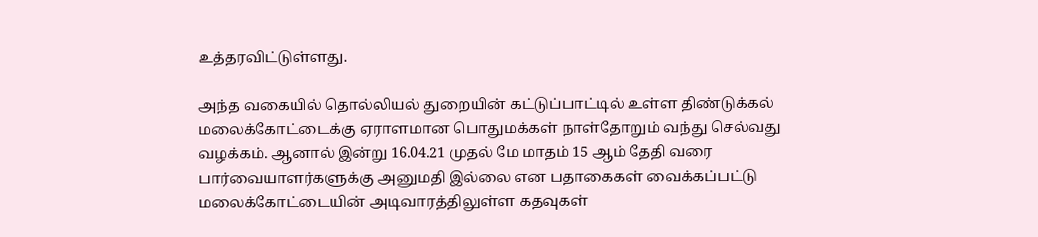உத்தரவிட்டுள்ளது.

அந்த வகையில் தொல்லியல் துறையின் கட்டுப்பாட்டில் உள்ள திண்டுக்கல் மலைக்கோட்டைக்கு ஏராளமான பொதுமக்கள் நாள்தோறும் வந்து செல்வது வழக்கம். ஆனால் இன்று 16.04.21 முதல் மே மாதம் 15 ஆம் தேதி வரை பார்வையாளர்களுக்கு அனுமதி இல்லை என பதாகைகள் வைக்கப்பட்டு மலைக்கோட்டையின் அடிவாரத்திலுள்ள கதவுகள்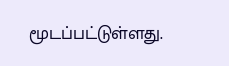மூடப்பட்டுள்ளது.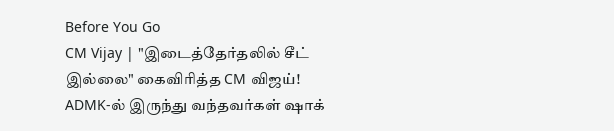Before You Go
CM Vijay | "இடைத்தேர்தலில் சீட் இல்லை" கைவிரித்த CM விஜய்! ADMK-ல் இருந்து வந்தவர்கள் ஷாக்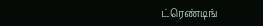ட்ரெண்டிங்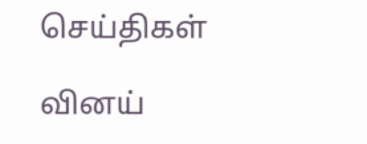செய்திகள்

வினய்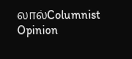லால்Columnist
Opinion